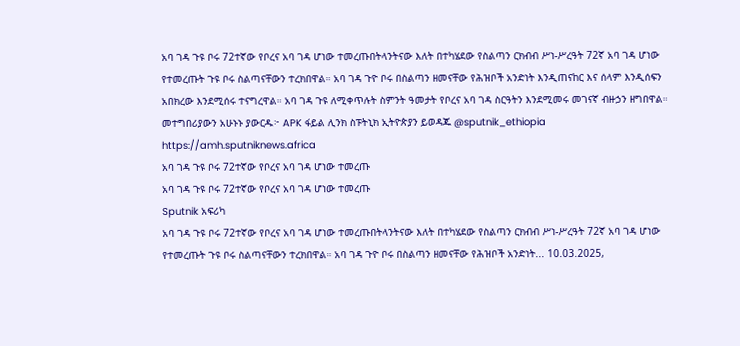አባ ገዳ ጉዩ ቦሩ 72ተኛው የቦረና አባ ገዳ ሆነው ተመረጡበትላንትናው እለት በተካሄደው የስልጣን ርክብብ ሥነ-ሥረዓት 72ኛ አባ ገዳ ሆነው የተመረጡት ጉዩ ቦሩ ስልጣናቸውን ተረክበዋል። አባ ገዳ ጉዮ ቦሩ በስልጣን ዘመናቸው የሕዝቦች አንድነት እንዲጠናከር እና ሰላም እንዲሰፍን አበክረው እንደሚሰሩ ተናግረዋል። አባ ገዳ ጉዩ ለሚቀጥሉት ስምንት ዓመታት የቦረና አባ ገዳ ስርዓትን እንደሚመሩ መገናኛ ብዙኃን ዘግበዋል። መተግበሪያውን አሁኑኑ ያውርዱ፦ APK ፋይል ሊንክ ስፑትኒክ ኢትዮጵያን ይወዳጁ @sputnik_ethiopia
https://amh.sputniknews.africa
አባ ገዳ ጉዩ ቦሩ 72ተኛው የቦረና አባ ገዳ ሆነው ተመረጡ
አባ ገዳ ጉዩ ቦሩ 72ተኛው የቦረና አባ ገዳ ሆነው ተመረጡ
Sputnik አፍሪካ
አባ ገዳ ጉዩ ቦሩ 72ተኛው የቦረና አባ ገዳ ሆነው ተመረጡበትላንትናው እለት በተካሄደው የስልጣን ርክብብ ሥነ-ሥረዓት 72ኛ አባ ገዳ ሆነው የተመረጡት ጉዩ ቦሩ ስልጣናቸውን ተረክበዋል። አባ ገዳ ጉዮ ቦሩ በስልጣን ዘመናቸው የሕዝቦች አንድነት... 10.03.2025,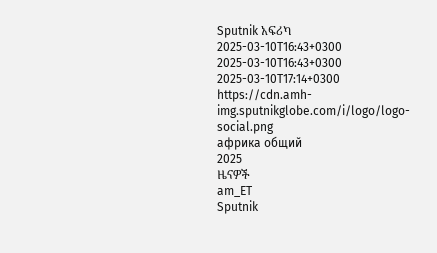Sputnik አፍሪካ
2025-03-10T16:43+0300
2025-03-10T16:43+0300
2025-03-10T17:14+0300
https://cdn.amh-img.sputnikglobe.com/i/logo/logo-social.png
африка общий
2025
ዜናዎች
am_ET
Sputnik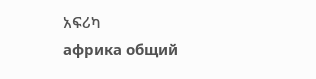አፍሪካ
африка общий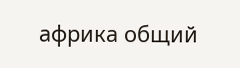африка общий